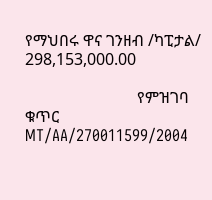የማህበሩ ዋና ገንዘብ /ካፒታል/ 298,153,000.00

                            የምዝገባ ቁጥር MT/AA/270011599/2004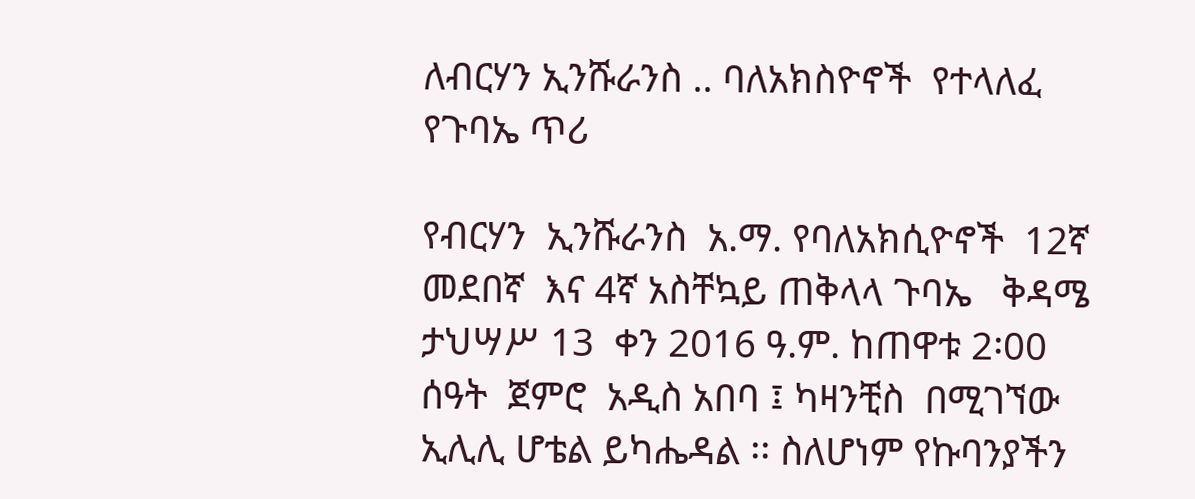ለብርሃን ኢንሹራንስ .. ባለአክስዮኖች  የተላለፈ የጉባኤ ጥሪ

የብርሃን  ኢንሹራንስ  አ.ማ. የባለአክሲዮኖች  12ኛ መደበኛ  እና 4ኛ አስቸኳይ ጠቅላላ ጉባኤ   ቅዳሜ  ታህሣሥ 13  ቀን 2016 ዓ.ም. ከጠዋቱ 2፡00 ሰዓት  ጀምሮ  አዲስ አበባ ፤ ካዛንቺስ  በሚገኘው ኢሊሊ ሆቴል ይካሔዳል ፡፡ ስለሆነም የኩባንያችን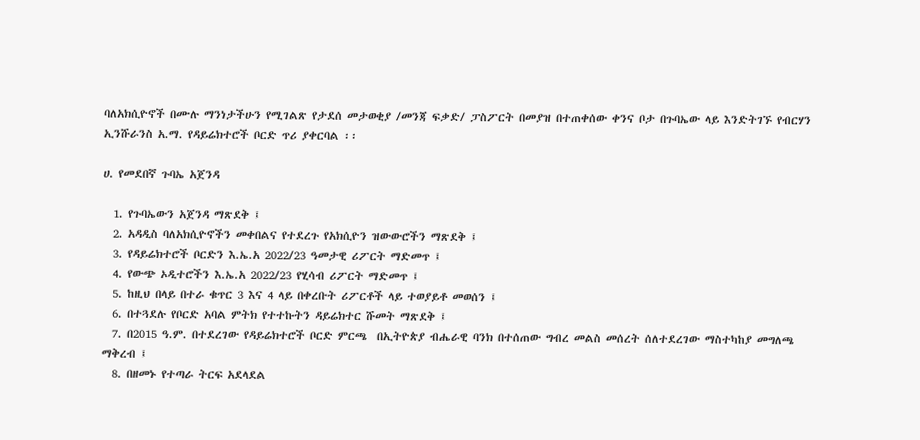ባለአክሲዮኖች በሙሉ ማንነታችሁን የሚገልጽ የታደሰ መታወቂያ /መንጃ ፍቃድ/ ፓስፖርት በመያዝ በተጠቀሰው ቀንና ቦታ በጉባኤው ላይ እንድትገኙ የብርሃን ኢንሹራንስ አ.ማ. የዳይሬክተሮች ቦርድ ጥሪ ያቀርባል ፡፡

ሀ. የመደበኛ ጉባኤ አጀንዳ

  1. የጉባኤውን አጀንዳ ማጽደቅ ፤
  2. አዳዲስ ባለአክሲዮኖችን መቀበልና የተደረጉ የአክሲዮን ዝውውሮችን ማጽደቅ ፤
  3. የዳይሬክተሮች ቦርድን እ.ኤ.አ 2022/23 ዓመታዊ ሪፖርት ማድመጥ ፤
  4. የውጭ ኦዲተሮችን እ.ኤ.አ 2022/23 የሂሳብ ሪፖርት ማድመጥ ፤
  5. ከዚህ በላይ በተራ ቁጥር 3 እና 4 ላይ በቀረቡት ሪፖርቶች ላይ ተወያይቶ መወሰን ፤
  6. በተጓደሉ የቦርድ አባል ምትክ የተተኩትን ዳይሬክተር ሹመት ማጽደቅ ፤
  7. በ2015 ዓ.ም. በተደረገው የዳይሬክተሮች ቦርድ ምርጫ  በኢትዮጵያ ብሔራዊ ባንክ በተሰጠው ግብረ መልስ መሰረት ሰለተደረገው ማስተካከያ መግለጫ ማቅረብ ፤
  8. በዘመኑ የተጣራ ትርፍ አደላደል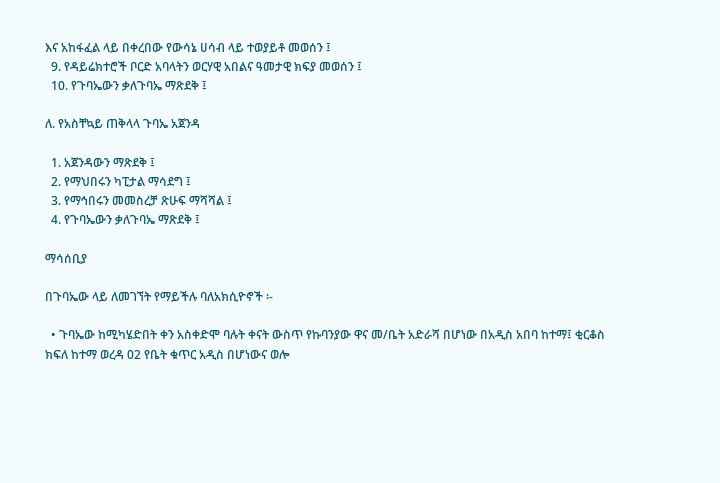እና አከፋፈል ላይ በቀረበው የውሳኔ ሀሳብ ላይ ተወያይቶ መወሰን ፤
  9. የዳይሬክተሮች ቦርድ አባላትን ወርሃዊ አበልና ዓመታዊ ክፍያ መወሰን ፤
  10. የጉባኤውን ቃለጉባኤ ማጽደቅ ፤

ለ. የአስቸኳይ ጠቅላላ ጉባኤ አጀንዳ

  1. አጀንዳውን ማጽደቅ ፤
  2. የማህበሩን ካፒታል ማሳደግ ፤
  3. የማኅበሩን መመስረቻ ጽሁፍ ማሻሻል ፤
  4. የጉባኤውን ቃለጉባኤ ማጽደቅ ፤

ማሳሰቢያ

በጉባኤው ላይ ለመገኘት የማይችሉ ባለአክሲዮኖች ፡-

  • ጉባኤው ከሚካሄድበት ቀን አስቀድሞ ባሉት ቀናት ውስጥ የኩባንያው ዋና መ/ቤት አድራሻ በሆነው በአዲስ አበባ ከተማ፤ ቂርቆስ ክፍለ ከተማ ወረዳ 02 የቤት ቁጥር አዲስ በሆነውና ወሎ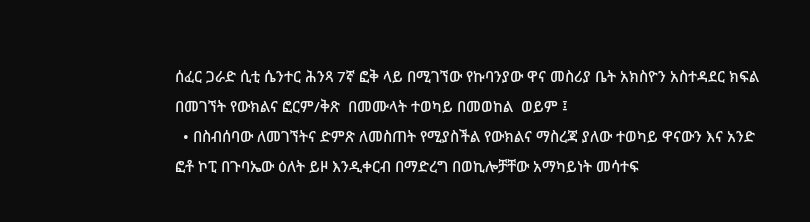ሰፈር ጋራድ ሲቲ ሴንተር ሕንጻ 7ኛ ፎቅ ላይ በሚገኘው የኩባንያው ዋና መስሪያ ቤት አክስዮን አስተዳደር ክፍል በመገኘት የውክልና ፎርም/ቅጽ  በመሙላት ተወካይ በመወከል  ወይም ፤
  • በስብሰባው ለመገኘትና ድምጽ ለመስጠት የሚያስችል የውክልና ማስረጃ ያለው ተወካይ ዋናውን እና አንድ ፎቶ ኮፒ በጉባኤው ዕለት ይዞ እንዲቀርብ በማድረግ በወኪሎቻቸው አማካይነት መሳተፍ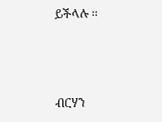ይችላሉ ፡፡



ብርሃን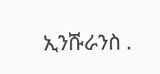ኢንሹራንስ .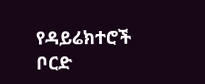የዳይሬክተሮች ቦርድ